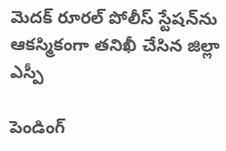మెదక్ రూరల్ పోలీస్ స్టేషన్‌ను ఆకస్మికంగా తనిఖీ చేసిన జిల్లా ఎస్పీ

పెండింగ్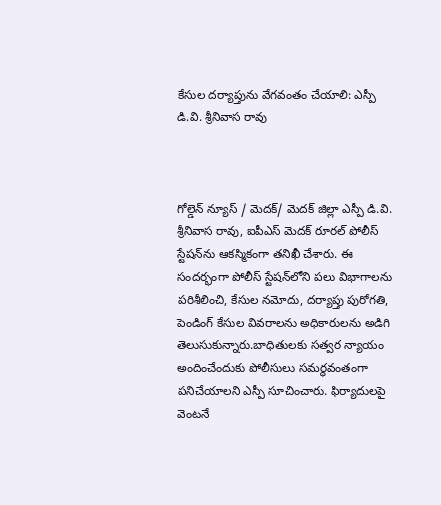కేసుల దర్యాప్తును వేగవంతం చేయాలి: ఎస్పీ డి.వి. శ్రీనివాస రావు



గోల్డెన్ న్యూస్ / మెదక్/ మెదక్ జిల్లా ఎస్పీ డి.వి. శ్రీనివాస రావు, ఐపీఎస్ మెదక్ రూరల్ పోలీస్ స్టేషన్‌ను ఆకస్మికంగా తనిఖీ చేశారు. ఈ సందర్భంగా పోలీస్ స్టేషన్‌లోని పలు విభాగాలను పరిశీలించి, కేసుల నమోదు, దర్యాప్తు పురోగతి, పెండింగ్ కేసుల వివరాలను అధికారులను అడిగి తెలుసుకున్నారు.బాధితులకు సత్వర న్యాయం అందించేందుకు పోలీసులు సమర్థవంతంగా పనిచేయాలని ఎస్పీ సూచించారు. ఫిర్యాదులపై వెంటనే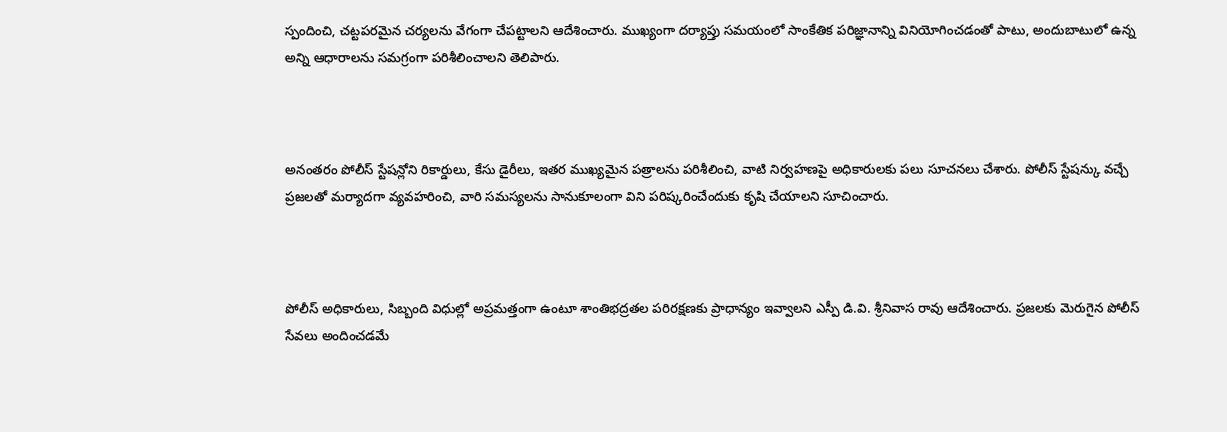స్పందించి, చట్టపరమైన చర్యలను వేగంగా చేపట్టాలని ఆదేశించారు. ముఖ్యంగా దర్యాప్తు సమయంలో సాంకేతిక పరిజ్ఞానాన్ని వినియోగించడంతో పాటు, అందుబాటులో ఉన్న అన్ని ఆధారాలను సమగ్రంగా పరిశీలించాలని తెలిపారు.



అనంతరం పోలీస్ స్టేషన్లోని రికార్డులు, కేసు డైరీలు, ఇతర ముఖ్యమైన పత్రాలను పరిశీలించి, వాటి నిర్వహణపై అధికారులకు పలు సూచనలు చేశారు. పోలీస్ స్టేషన్కు వచ్చే ప్రజలతో మర్యాదగా వ్యవహరించి, వారి సమస్యలను సానుకూలంగా విని పరిష్కరించేందుకు కృషి చేయాలని సూచించారు.



పోలీస్ అధికారులు, సిబ్బంది విధుల్లో అప్రమత్తంగా ఉంటూ శాంతిభద్రతల పరిరక్షణకు ప్రాధాన్యం ఇవ్వాలని ఎస్పీ డి.వి. శ్రీనివాస రావు ఆదేశించారు. ప్రజలకు మెరుగైన పోలీస్ సేవలు అందించడమే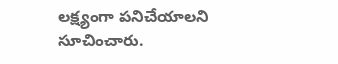లక్ష్యంగా పనిచేయాలని సూచించారు.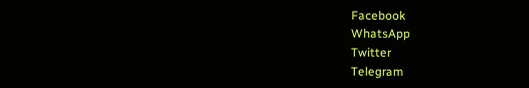Facebook
WhatsApp
Twitter
Telegram